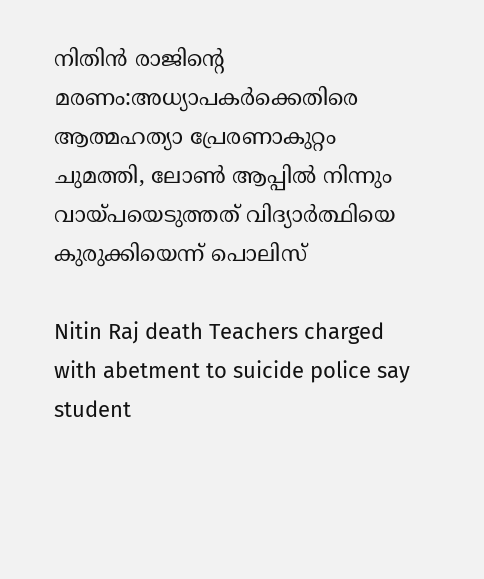നിതിൻ രാജിൻ്റെ മരണം:അധ്യാപകർക്കെതിരെ ആത്മഹത്യാ പ്രേരണാകുറ്റം ചുമത്തി, ലോൺ ആപ്പിൽ നിന്നും വായ്പയെടുത്തത് വിദ്യാർത്ഥിയെ കുരുക്കിയെന്ന് പൊലിസ്

Nitin Raj death Teachers charged with abetment to suicide police say student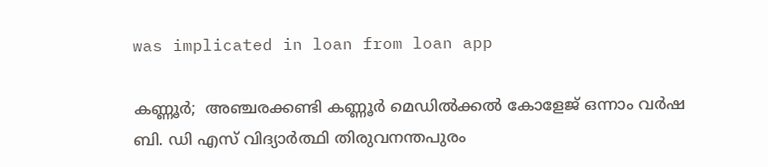was implicated in loan from loan app

കണ്ണൂർ;  അഞ്ചരക്കണ്ടി കണ്ണൂർ മെഡിൽക്കൽ കോളേജ് ഒന്നാം വർഷ ബി. ഡി എസ് വിദ്യാർത്ഥി തിരുവനന്തപുരം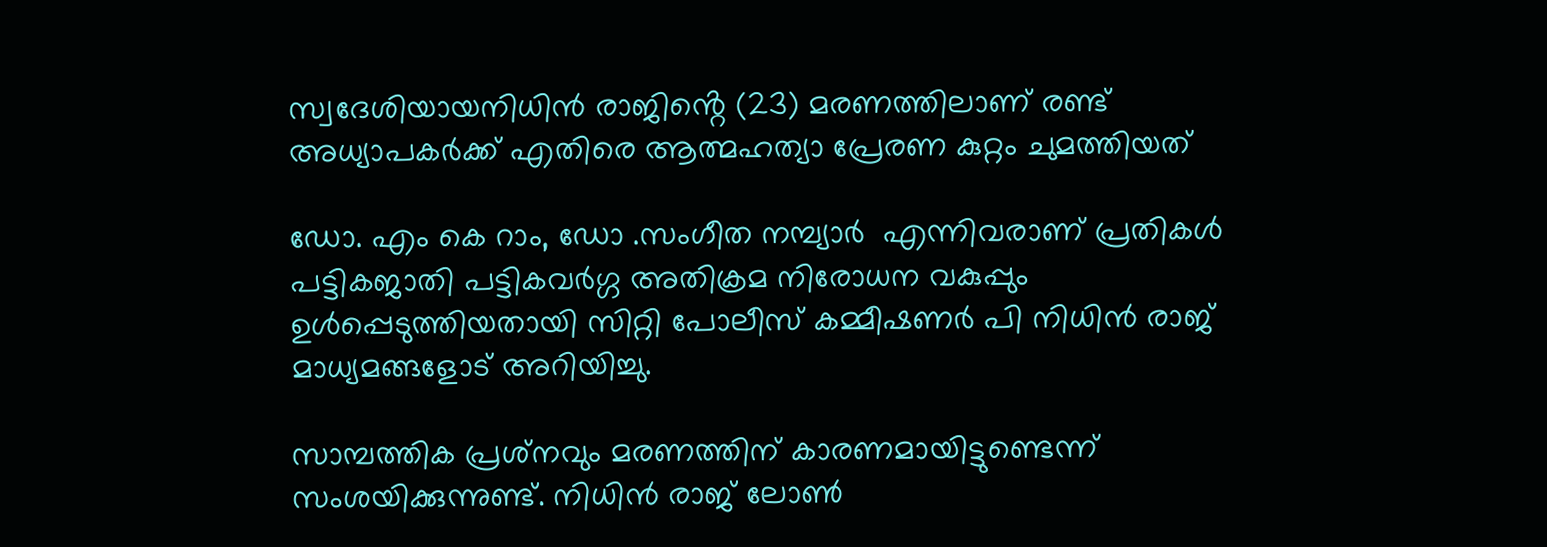സ്വദേശിയായനിധിൻ രാജിൻ്റെ (23) മരണത്തിലാണ് രണ്ട് അധ്യാപകർക്ക് എതിരെ ആത്മഹത്യാ പ്രേരണ കുറ്റം ചുമത്തിയത്

ഡോ. എം കെ റാം, ഡോ .സംഗീത നമ്പ്യാർ  എന്നിവരാണ് പ്രതികൾ പട്ടികജാതി പട്ടികവർഗ്ഗ അതിക്രമ നിരോധന വകുപ്പും ഉൾപ്പെടുത്തിയതായി സിറ്റി പോലീസ് കമ്മീഷണർ പി നിധിൻ രാജ് മാധ്യമങ്ങളോട് അറിയിച്ചു.

സാമ്പത്തിക പ്രശ്‌നവും മരണത്തിന് കാരണമായിട്ടുണ്ടെന്ന് സംശയിക്കുന്നുണ്ട്. നിധിൻ രാജ് ലോൺ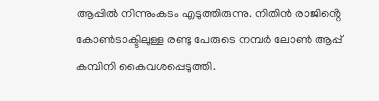ആപ്പിൽ നിന്നുംകടം എടുത്തിരുന്നു. നിതിൻ രാജിൻ്റെ കോൺടാക്ടിലുള്ള രണ്ടു പേരുടെ നമ്പർ ലോൺ ആപ്പ് കമ്പിനി കൈവശപ്പെടുത്തി.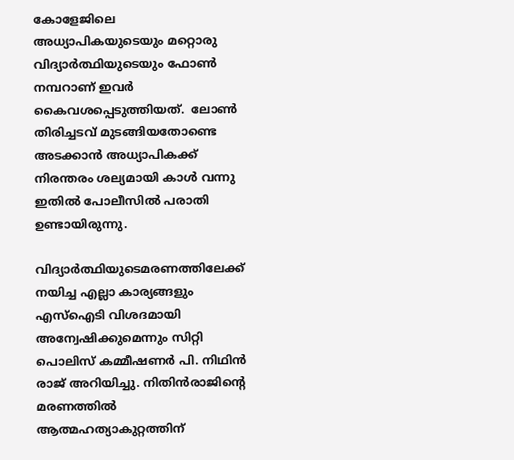കോളേജിലെ അധ്യാപികയുടെയും മറ്റൊരു വിദ്യാർത്ഥിയുടെയും ഫോൺ നമ്പറാണ് ഇവർ കൈവശപ്പെടുത്തിയത്.  ലോൺ തിരിച്ചടവ് മുടങ്ങിയതോണ്ടെ അടക്കാൻ അധ്യാപികക്ക് നിരന്തരം ശല്യമായി കാൾ വന്നു ഇതിൽ പോലീസിൽ പരാതി ഉണ്ടായിരുന്നു.

വിദ്യാർത്ഥിയുടെമരണത്തിലേക്ക് നയിച്ച എല്ലാ കാര്യങ്ങളും എസ്ഐടി വിശദമായി അന്വേഷിക്കുമെന്നും സിറ്റി പൊലിസ് കമ്മീഷണർ പി. നിഥിൻ രാജ് അറിയിച്ചു. നിതിൻരാജിന്റെ മരണത്തിൽ ആത്മഹത്യാകുറ്റത്തിന്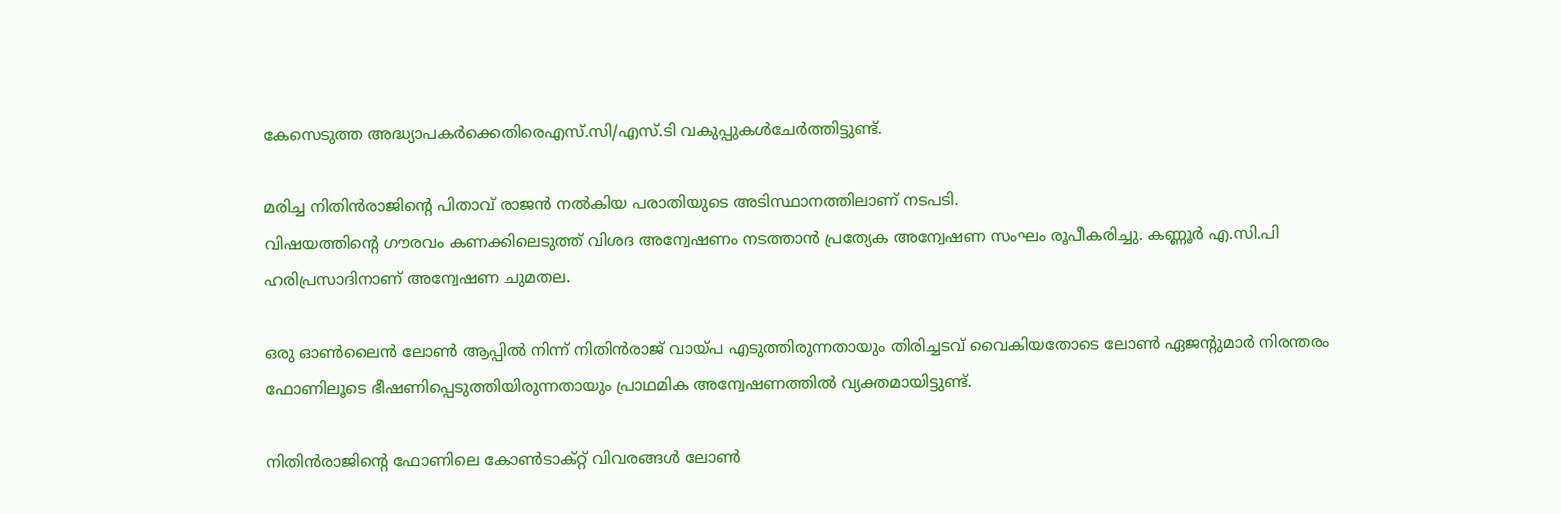കേസെടുത്ത അദ്ധ്യാപകർക്കെതിരെഎസ്.സി/എസ്.ടി വകുപ്പുകൾചേർത്തിട്ടുണ്ട്.

മരിച്ച നിതിൻരാജിന്റെ പിതാവ് രാജൻ നൽകിയ പരാതിയുടെ അടിസ്ഥാനത്തിലാണ് നടപടി.
വിഷയത്തിന്റെ ഗൗരവം കണക്കിലെടുത്ത് വിശദ അന്വേഷണം നടത്താൻ പ്രത്യേക അന്വേഷണ സംഘം രൂപീകരിച്ചു. കണ്ണൂർ എ.സി.പി ഹരിപ്രസാദിനാണ് അന്വേഷണ ചുമതല.

ഒരു ഓൺലൈൻ ലോൺ ആപ്പിൽ നിന്ന് നിതിൻരാജ് വായ്പ എടുത്തിരുന്നതായും തിരിച്ചടവ് വൈകിയതോടെ ലോൺ ഏജന്റുമാർ നിരന്തരം ഫോണിലൂടെ ഭീഷണിപ്പെടുത്തിയിരുന്നതായും പ്രാഥമിക അന്വേഷണത്തിൽ വ്യക്തമായിട്ടുണ്ട്.

നിതിൻരാജിന്റെ ഫോണിലെ കോൺടാക്റ്റ് വിവരങ്ങൾ ലോൺ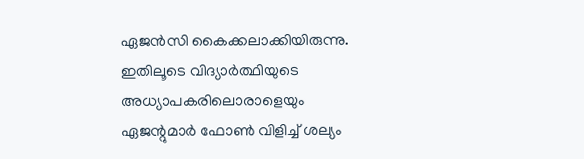ഏജൻസി കൈക്കലാക്കിയിരുന്നു. ഇതിലൂടെ വിദ്യാർത്ഥിയുടെ അധ്യാപകരിലൊരാളെയും ഏജന്റുമാർ ഫോൺ വിളിച്ച് ശല്യം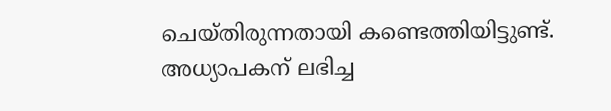ചെയ്തിരുന്നതായി കണ്ടെത്തിയിട്ടുണ്ട്. അധ്യാപകന് ലഭിച്ച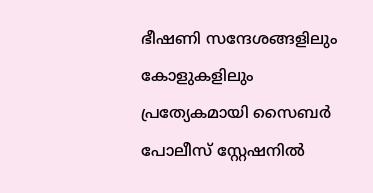ഭീഷണി സന്ദേശങ്ങളിലും കോളുകളിലും പ്രത്യേകമായി സൈബർ പോലീസ് സ്റ്റേഷനിൽ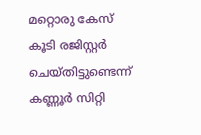മറ്റൊരു കേസ് കൂടി രജിസ്റ്റർ ചെയ്തിട്ടുണ്ടെന്ന് കണ്ണൂർ സിറ്റി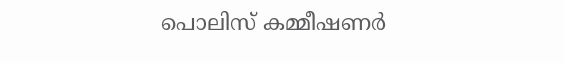പൊലിസ് കമ്മീഷണർ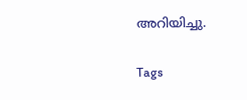അറിയിച്ചു.

Tags